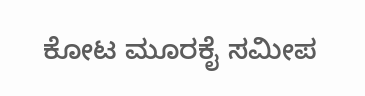ಕೋಟ ಮೂರಕೈ ಸಮೀಪ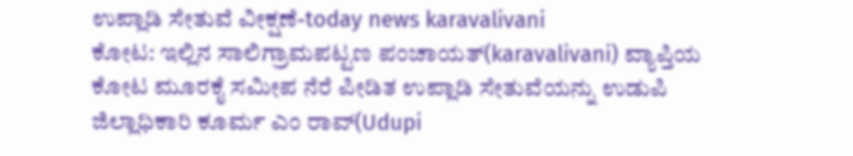ಉಪ್ಲಾಡಿ ಸೇತುವೆ ವೀಕ್ಷಣೆ-today news karavalivani
ಕೋಟ: ಇಲ್ಲಿನ ಸಾಲಿಗ್ರಾಮಪಟ್ಟಣ ಪಂಚಾಯತ್(karavalivani) ವ್ಯಾಪ್ತಿಯ ಕೋಟ ಮೂರಕೈ ಸಮೀಪ ನೆರೆ ಪೀಡಿತ ಉಪ್ಲಾಡಿ ಸೇತುವೆಯನ್ನು ಉಡುಪಿ ಜಿಲ್ಲಾಧಿಕಾರಿ ಕೂರ್ಮ ಎಂ ರಾವ್(Udupi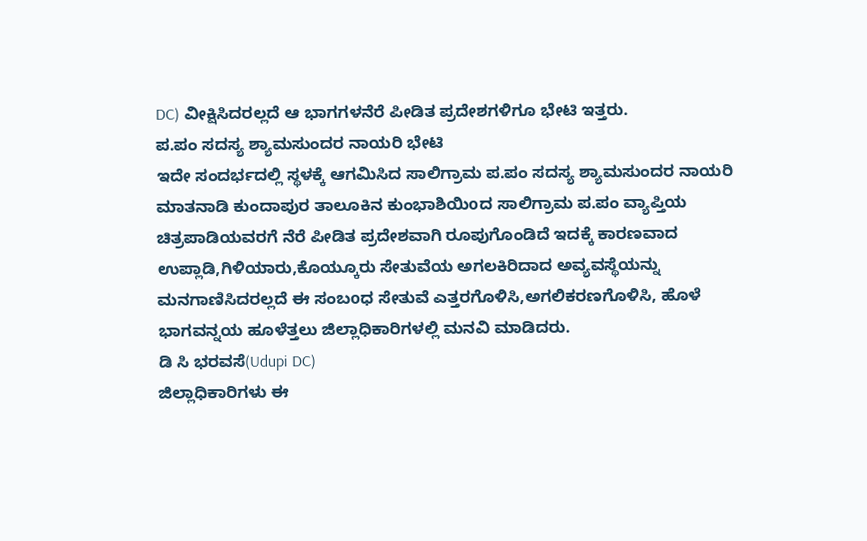DC) ವೀಕ್ಷಿಸಿದರಲ್ಲದೆ ಆ ಭಾಗಗಳನೆರೆ ಪೀಡಿತ ಪ್ರದೇಶಗಳಿಗೂ ಭೇಟಿ ಇತ್ತರು.
ಪ.ಪಂ ಸದಸ್ಯ ಶ್ಯಾಮಸುಂದರ ನಾಯರಿ ಭೇಟಿ
ಇದೇ ಸಂದರ್ಭದಲ್ಲಿ ಸ್ಥಳಕ್ಕೆ ಆಗಮಿಸಿದ ಸಾಲಿಗ್ರಾಮ ಪ.ಪಂ ಸದಸ್ಯ ಶ್ಯಾಮಸುಂದರ ನಾಯರಿ ಮಾತನಾಡಿ ಕುಂದಾಪುರ ತಾಲೂಕಿನ ಕುಂಭಾಶಿಯಿoದ ಸಾಲಿಗ್ರಾಮ ಪ.ಪಂ ವ್ಯಾಪ್ತಿಯ ಚಿತ್ರಪಾಡಿಯವರಗೆ ನೆರೆ ಪೀಡಿತ ಪ್ರದೇಶವಾಗಿ ರೂಪುಗೊಂಡಿದೆ ಇದಕ್ಕೆ ಕಾರಣವಾದ ಉಪ್ಲಾಡಿ,ಗಿಳಿಯಾರು,ಕೊಯ್ಕೂರು ಸೇತುವೆಯ ಅಗಲಕಿರಿದಾದ ಅವ್ಯವಸ್ಥೆಯನ್ನು ಮನಗಾಣಿಸಿದರಲ್ಲದೆ ಈ ಸಂಬoಧ ಸೇತುವೆ ಎತ್ತರಗೊಳಿಸಿ,ಅಗಲಿಕರಣಗೊಳಿಸಿ, ಹೊಳೆ ಭಾಗವನ್ನಯ ಹೂಳೆತ್ತಲು ಜಿಲ್ಲಾಧಿಕಾರಿಗಳಲ್ಲಿ ಮನವಿ ಮಾಡಿದರು.
ಡಿ ಸಿ ಭರವಸೆ(Udupi DC)
ಜಿಲ್ಲಾಧಿಕಾರಿಗಳು ಈ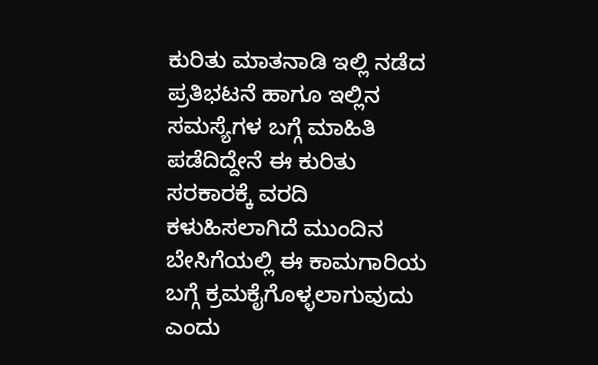ಕುರಿತು ಮಾತನಾಡಿ ಇಲ್ಲಿ ನಡೆದ ಪ್ರತಿಭಟನೆ ಹಾಗೂ ಇಲ್ಲಿನ ಸಮಸ್ಯೆಗಳ ಬಗ್ಗೆ ಮಾಹಿತಿ ಪಡೆದಿದ್ದೇನೆ ಈ ಕುರಿತು ಸರಕಾರಕ್ಕೆ ವರದಿ ಕಳುಹಿಸಲಾಗಿದೆ ಮುಂದಿನ ಬೇಸಿಗೆಯಲ್ಲಿ ಈ ಕಾಮಗಾರಿಯ ಬಗ್ಗೆ ಕ್ರಮಕೈಗೊಳ್ಳಲಾಗುವುದು ಎಂದು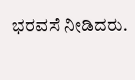ಭರವಸೆ ನೀಡಿದರು.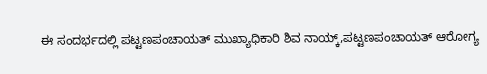ಈ ಸಂದರ್ಭದಲ್ಲಿ ಪಟ್ಟಣಪಂಚಾಯತ್ ಮುಖ್ಯಾಧಿಕಾರಿ ಶಿವ ನಾಯ್ಕ್,ಪಟ್ಟಣಪಂಚಾಯತ್ ಆರೋಗ್ಯ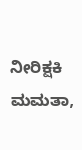ನೀರಿಕ್ಷಕಿ ಮಮತಾ,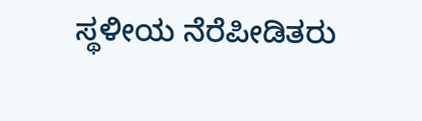ಸ್ಥಳೀಯ ನೆರೆಪೀಡಿತರು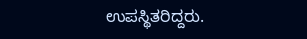ಉಪಸ್ಥಿತರಿದ್ದರು.